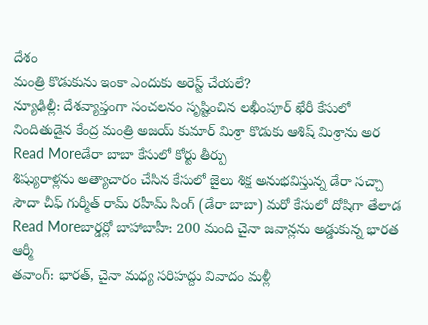దేశం
మంత్రి కొడుకును ఇంకా ఎందుకు అరెస్ట్ చేయలే?
న్యూఢిల్లీ: దేశవ్యాప్తంగా సంచలనం సృష్టించిన లఖీంపూర్ ఖేరీ కేసులో నిందితుడైన కేంద్ర మంత్రి అజయ్ కుమార్ మిశ్రా కొడుకు ఆశిష్ మిశ్రాను అర
Read Moreడేరా బాబా కేసులో కోర్టు తీర్పు
శిష్యురాళ్లను అత్యాచారం చేసిన కేసులో జైలు శిక్ష అనుభవిస్తున్న డేరా సచ్చా సౌదా చీఫ్ గుర్మీత్ రామ్ రహీమ్ సింగ్ (డేరా బాబా) మరో కేసులో దోషిగా తేలాడ
Read Moreబార్డర్లో బాహాబాహీ: 200 మంది చైనా జవాన్లను అడ్డుకున్న భారత ఆర్మీ
తవాంగ్: భారత్, చైనా మధ్య సరిహద్దు వివాదం మళ్లీ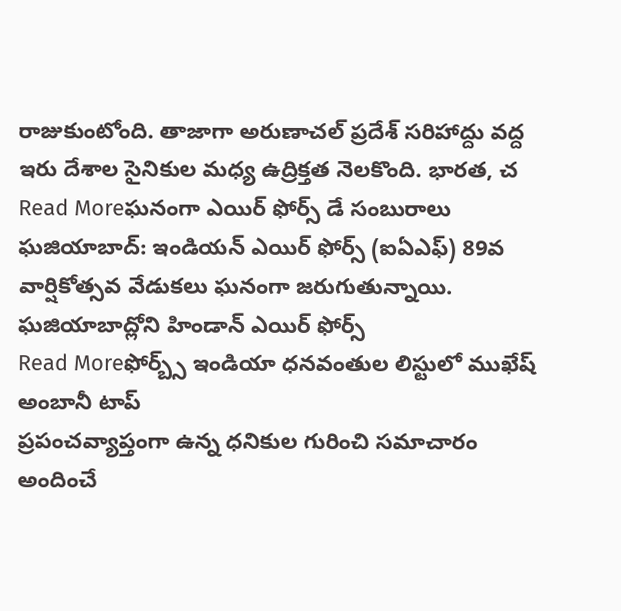రాజుకుంటోంది. తాజాగా అరుణాచల్ ప్రదేశ్ సరిహాద్దు వద్ద ఇరు దేశాల సైనికుల మధ్య ఉద్రిక్తత నెలకొంది. భారత, చ
Read Moreఘనంగా ఎయిర్ ఫోర్స్ డే సంబురాలు
ఘజియాబాద్: ఇండియన్ ఎయిర్ ఫోర్స్ (ఐఏఎఫ్) 89వ వార్షికోత్సవ వేడుకలు ఘనంగా జరుగుతున్నాయి. ఘజియాబాద్లోని హిండాన్ ఎయిర్ ఫోర్స్
Read Moreఫోర్బ్స్ ఇండియా ధనవంతుల లిస్టులో ముఖేష్ అంబానీ టాప్
ప్రపంచవ్యాప్తంగా ఉన్న ధనికుల గురించి సమాచారం అందించే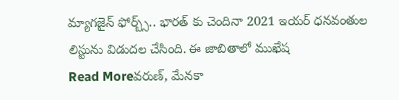మ్యాగజైన్ ఫోర్బ్స్.. భారత్ కు చెందినా 2021 ఇయర్ ధనవంతుల లిస్టును విడుదల చేసింది. ఈ జాబితాలో ముఖేష
Read Moreవరుణ్, మేనకా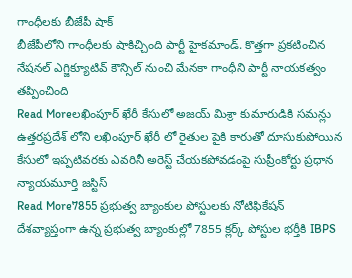గాంధీలకు బీజేపీ షాక్
బీజేపీలోని గాంధీలకు షాకిచ్చింది పార్టీ హైకమాండ్. కొత్తగా ప్రకటించిన నేషనల్ ఎగ్జిక్యూటివ్ కౌన్సిల్ నుంచి మేనకా గాంధీని పార్టీ నాయకత్వం తప్పించింది
Read Moreలఖింపూర్ ఖేరీ కేసులో అజయ్ మిశ్రా కుమారుడికి సమన్లు
ఉత్తరప్రదేశ్ లోని లఖింపూర్ ఖేరీ లో రైతుల పైకి కారుతో దూసుకుపోయిన కేసులో ఇప్పటివరకు ఎవరినీ అరెస్ట్ చేయకపోవడంపై సుప్రీంకోర్టు ప్రధాన న్యాయమూర్తి జస్టిస్
Read More7855 ప్రభుత్వ బ్యాంకుల పోస్టులకు నోటిఫికేషన్
దేశవ్యాప్తంగా ఉన్న ప్రభుత్వ బ్యాంకుల్లో 7855 క్లర్క్ పోస్టుల భర్తీకి IBPS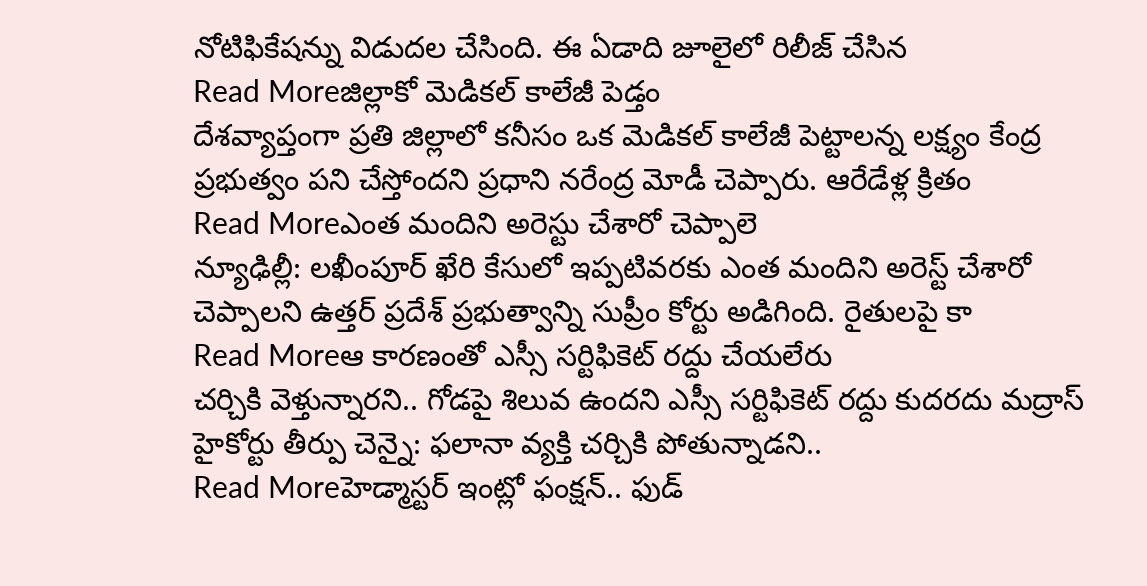నోటిఫికేషన్ను విడుదల చేసింది. ఈ ఏడాది జూలైలో రిలీజ్ చేసిన
Read Moreజిల్లాకో మెడికల్ కాలేజీ పెడ్తం
దేశవ్యాప్తంగా ప్రతి జిల్లాలో కనీసం ఒక మెడికల్ కాలేజీ పెట్టాలన్న లక్ష్యం కేంద్ర ప్రభుత్వం పని చేస్తోందని ప్రధాని నరేంద్ర మోడీ చెప్పారు. ఆరేడేళ్ల క్రితం
Read Moreఎంత మందిని అరెస్టు చేశారో చెప్పాలె
న్యూఢిల్లీ: లఖీంపూర్ ఖేరి కేసులో ఇప్పటివరకు ఎంత మందిని అరెస్ట్ చేశారో చెప్పాలని ఉత్తర్ ప్రదేశ్ ప్రభుత్వాన్ని సుప్రీం కోర్టు అడిగింది. రైతులపై కా
Read Moreఆ కారణంతో ఎస్సీ సర్టిఫికెట్ రద్దు చేయలేరు
చర్చికి వెళ్తున్నారని.. గోడపై శిలువ ఉందని ఎస్సీ సర్టిఫికెట్ రద్దు కుదరదు మద్రాస్ హైకోర్టు తీర్పు చెన్నై: ఫలానా వ్యక్తి చర్చికి పోతున్నాడని..
Read Moreహెడ్మాస్టర్ ఇంట్లో ఫంక్షన్.. ఫుడ్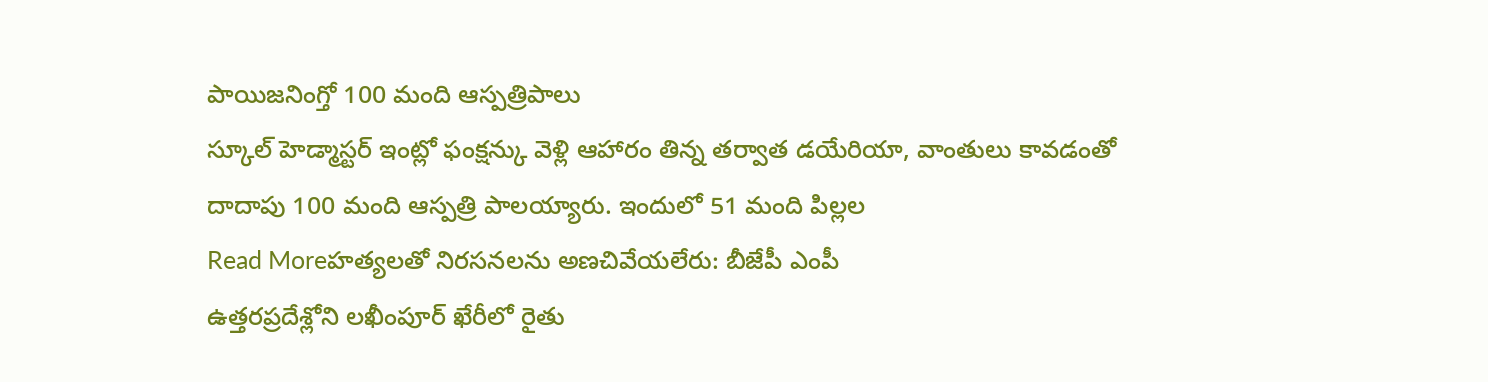పాయిజనింగ్తో 100 మంది ఆస్పత్రిపాలు
స్కూల్ హెడ్మాస్టర్ ఇంట్లో ఫంక్షన్కు వెళ్లి ఆహారం తిన్న తర్వాత డయేరియా, వాంతులు కావడంతో దాదాపు 100 మంది ఆస్పత్రి పాలయ్యారు. ఇందులో 51 మంది పిల్లల
Read Moreహత్యలతో నిరసనలను అణచివేయలేరు: బీజేపీ ఎంపీ
ఉత్తరప్రదేశ్లోని లఖీంపూర్ ఖేరీలో రైతు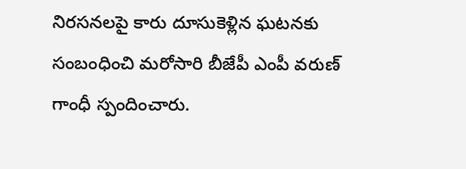నిరసనలపై కారు దూసుకెళ్లిన ఘటనకు సంబంధించి మరోసారి బీజేపీ ఎంపీ వరుణ్ గాంధీ స్పందించారు.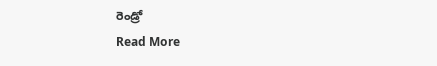రెండ్రో
Read More